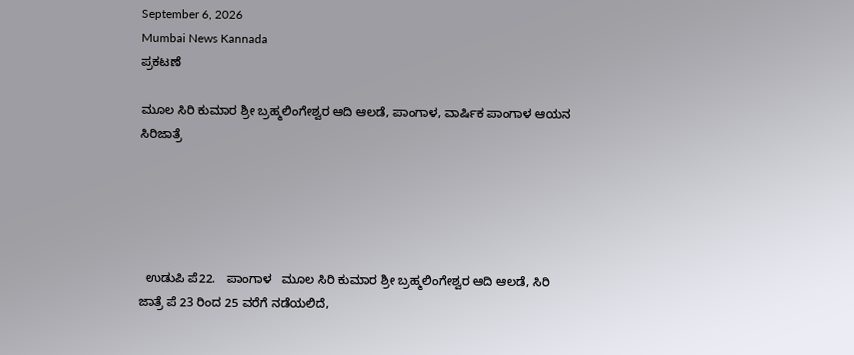September 6, 2026
Mumbai News Kannada
ಪ್ರಕಟಣೆ

ಮೂಲ ಸಿರಿ ಕುಮಾರ ಶ್ರೀ ಬ್ರಹ್ಮಲಿಂಗೇಶ್ವರ ಆದಿ ಆಲಡೆ, ಪಾಂಗಾಳ, ವಾರ್ಷಿಕ ಪಾಂಗಾಳ ಆಯನ ಸಿರಿಜಾತ್ರೆ





  ಉಡುಪಿ ಪೆ22.   ಪಾಂಗಾಳ   ಮೂಲ ಸಿರಿ ಕುಮಾರ ಶ್ರೀ ಬ್ರಹ್ಮಲಿಂಗೇಶ್ವರ ಆದಿ ಆಲಡೆ, ಸಿರಿ ಜಾತ್ರೆ ಪೆ 23 ರಿಂದ 25 ವರೆಗೆ ನಡೆಯಲಿದೆ,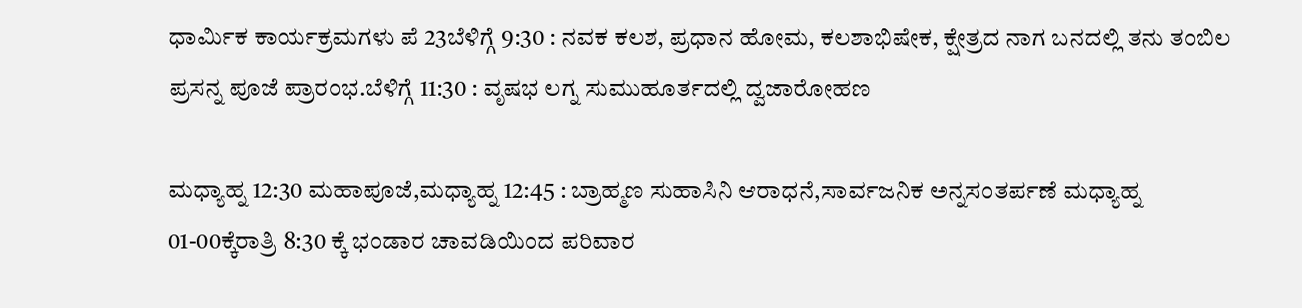ಧಾರ್ಮಿಕ ಕಾರ್ಯಕ್ರಮಗಳು ಪೆ 23ಬೆಳಿಗ್ಗೆ 9:30 : ನವಕ ಕಲಶ, ಪ್ರಧಾನ ಹೋಮ, ಕಲಶಾಭಿಷೇಕ, ಕ್ಷೇತ್ರದ ನಾಗ ಬನದಲ್ಲಿ ತನು ತಂಬಿಲ ಪ್ರಸನ್ನ ಪೂಜೆ ಪ್ರಾರಂಭ.ಬೆಳಿಗ್ಗೆ 11:30 : ವೃಷಭ ಲಗ್ನ ಸುಮುಹೂರ್ತದಲ್ಲಿ ದ್ವಜಾರೋಹಣ

ಮಧ್ಯಾಹ್ನ 12:30 ಮಹಾಪೂಜೆ,ಮಧ್ಯಾಹ್ನ 12:45 : ಬ್ರಾಹ್ಮಣ ಸುಹಾಸಿನಿ ಆರಾಧನೆ,ಸಾರ್ವಜನಿಕ ಅನ್ನಸಂತರ್ಪಣೆ ಮಧ್ಯಾಹ್ನ 01-00ಕ್ಕೆರಾತ್ರಿ 8:30 ಕ್ಕೆ ಭಂಡಾರ ಚಾವಡಿಯಿಂದ ಪರಿವಾರ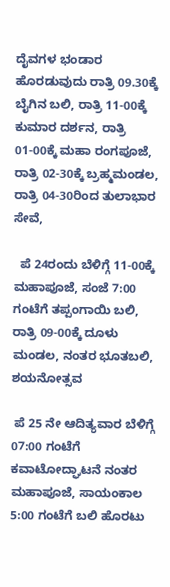ದೈವಗಳ ಭಂಡಾರ ಹೊರಡುವುದು ರಾತ್ರಿ 09.30ಕ್ಕೆ ಬೈಗಿನ ಬಲಿ, ರಾತ್ರಿ 11-00ಕ್ಕೆ ಕುಮಾರ ದರ್ಶನ, ರಾತ್ರಿ 01-00ಕ್ಕೆ ಮಹಾ ರಂಗಪೂಜೆ, ರಾತ್ರಿ 02-30ಕ್ಕೆ ಬ್ರಹ್ಮಮಂಡಲ, ರಾತ್ರಿ 04-30ರಿಂದ ತುಲಾಭಾರ ಸೇವೆ,

  ಪೆ 24ರಂದು ಬೆಳಿಗ್ಗೆ 11-00ಕ್ಕೆ ಮಹಾಪೂಜೆ, ಸಂಜೆ 7:00 ಗಂಟೆಗೆ ತಪ್ಪಂಗಾಯಿ ಬಲಿ, ರಾತ್ರಿ 09-00ಕ್ಕೆ ದೂಳು ಮಂಡಲ, ನಂತರ ಭೂತಬಲಿ, ಶಯನೋತ್ಸವ

 ಪೆ 25 ನೇ ಆದಿತ್ಯವಾರ ಬೆಳಿಗ್ಗೆ 07:00 ಗಂಟೆಗೆ ಕವಾಟೋದ್ಘಾಟನೆ ನಂತರ ಮಹಾಪೂಜೆ, ಸಾಯಂಕಾಲ 5:00 ಗಂಟೆಗೆ ಬಲಿ ಹೊರಟು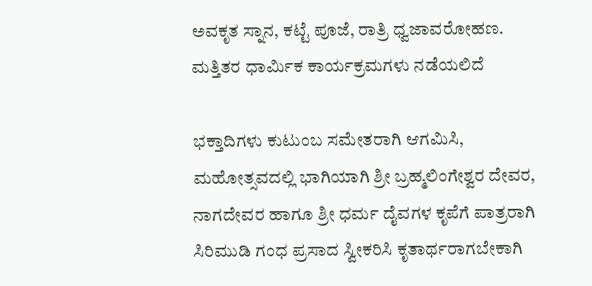ಅವಕೃತ ಸ್ನಾನ, ಕಟ್ಟೆ ಪೂಜೆ, ರಾತ್ರಿ ಧ್ವಜಾವರೋಹಣ. ಮತ್ತಿತರ ಧಾರ್ಮಿಕ ಕಾರ್ಯಕ್ರಮಗಳು ನಡೆಯಲಿದೆ

ಭಕ್ತಾದಿಗಳು ಕುಟುಂಬ ಸಮೇತರಾಗಿ ಆಗಮಿಸಿ, ಮಹೋತ್ಸವದಲ್ಲಿ ಭಾಗಿಯಾಗಿ ಶ್ರೀ ಬ್ರಹ್ಮಲಿಂಗೇಶ್ವರ ದೇವರ, ನಾಗದೇವರ ಹಾಗೂ ಶ್ರೀ ಧರ್ಮ ದೈವಗಳ ಕೃಪೆಗೆ ಪಾತ್ರರಾಗಿ ಸಿರಿಮುಡಿ ಗಂಧ ಪ್ರಸಾದ ಸ್ವೀಕರಿಸಿ ಕೃತಾರ್ಥರಾಗಬೇಕಾಗಿ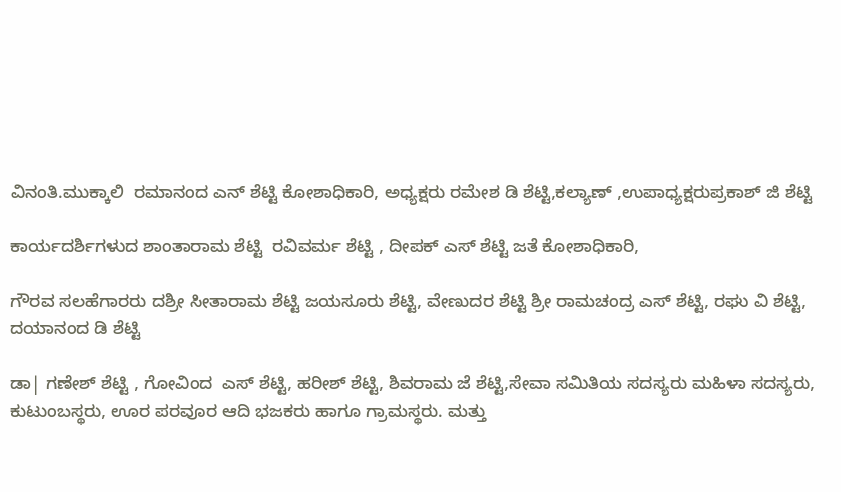ವಿನಂತಿ.ಮುಕ್ಕಾಲಿ  ರಮಾನಂದ ಎನ್ ಶೆಟ್ಟಿ ಕೋಶಾಧಿಕಾರಿ, ಅಧ್ಯಕ್ಷರು ರಮೇಶ ಡಿ ಶೆಟ್ಟಿ,ಕಲ್ಯಾಣ್ ,ಉಪಾಧ್ಯಕ್ಷರುಪ್ರಕಾಶ್ ಜಿ ಶೆಟ್ಟಿ

ಕಾರ್ಯದರ್ಶಿಗಳುದ ಶಾಂತಾರಾಮ ಶೆಟ್ಟಿ  ರವಿವರ್ಮ ಶೆಟ್ಟಿ , ದೀಪಕ್ ಎಸ್ ಶೆಟ್ಟಿ ಜತೆ ಕೋಶಾಧಿಕಾರಿ,

ಗೌರವ ಸಲಹೆಗಾರರು ದಶ್ರೀ ಸೀತಾರಾಮ ಶೆಟ್ಟಿ ಜಯಸೂರು ಶೆಟ್ಟಿ, ವೇಣುದರ ಶೆಟ್ಟಿ ಶ್ರೀ ರಾಮಚಂದ್ರ ಎಸ್ ಶೆಟ್ಟಿ, ರಘು ವಿ ಶೆಟ್ಟಿ, ದಯಾನಂದ ಡಿ ಶೆಟ್ಟಿ

ಡಾ| ಗಣೇಶ್ ಶೆಟ್ಟಿ , ಗೋವಿಂದ  ಎಸ್ ಶೆಟ್ಟಿ, ಹರೀಶ್ ಶೆಟ್ಟಿ, ಶಿವರಾಮ ಜೆ ಶೆಟ್ಟಿ,ಸೇವಾ ಸಮಿತಿಯ ಸದಸ್ಯರು ಮಹಿಳಾ ಸದಸ್ಯರು, ಕುಟುಂಬಸ್ಥರು, ಊರ ಪರವೂರ ಆದಿ ಭಜಕರು ಹಾಗೂ ಗ್ರಾಮಸ್ಥರು. ಮತ್ತು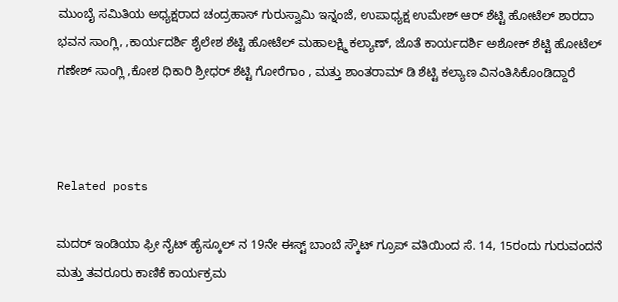ಮುಂಬೈ ಸಮಿತಿಯ ಅಧ್ಯಕ್ಷರಾದ ಚಂದ್ರಹಾಸ್ ಗುರುಸ್ವಾಮಿ ಇನ್ನಂಜೆ, ಉಪಾಧ್ಯಕ್ಷ ಉಮೇಶ್ ಆರ್ ಶೆಟ್ಟಿ ಹೋಟೆಲ್ ಶಾರದಾ ಭವನ ಸಾಂಗ್ಲಿ, ,ಕಾರ್ಯದರ್ಶಿ ಶೈಲೇಶ ಶೆಟ್ಟಿ ಹೋಟೆಲ್ ಮಹಾಲಕ್ಷ್ಮಿ ಕಲ್ಯಾಣ್, ಜೊತೆ ಕಾರ್ಯದರ್ಶಿ ಅಶೋಕ್ ಶೆಟ್ಟಿ ಹೋಟೆಲ್ ಗಣೇಶ್ ಸಾಂಗ್ಲಿ ,ಕೋಶ ಧಿಕಾರಿ ಶ್ರೀಧರ್ ಶೆಟ್ಟಿ ಗೋರೆಗಾಂ , ಮತ್ತು ಶಾಂತರಾಮ್ ಡಿ ಶೆಟ್ಟಿ ಕಲ್ಯಾಣ ವಿನಂತಿಸಿಕೊಂಡಿದ್ದಾರೆ



Related posts

ಮದರ್ ಇಂಡಿಯಾ ಫ್ರೀ ನೈಟ್ ಹೈಸ್ಕೂಲ್ ನ 19ನೇ ಈಸ್ಟ್ ಬಾಂಬೆ ಸ್ಕೌಟ್ ಗ್ರೂಪ್ ವತಿಯಿಂದ ಸೆ. 14, 15ರಂದು ಗುರುವಂದನೆ ಮತ್ತು ತವರೂರು ಕಾಣಿಕೆ ಕಾರ್ಯಕ್ರಮ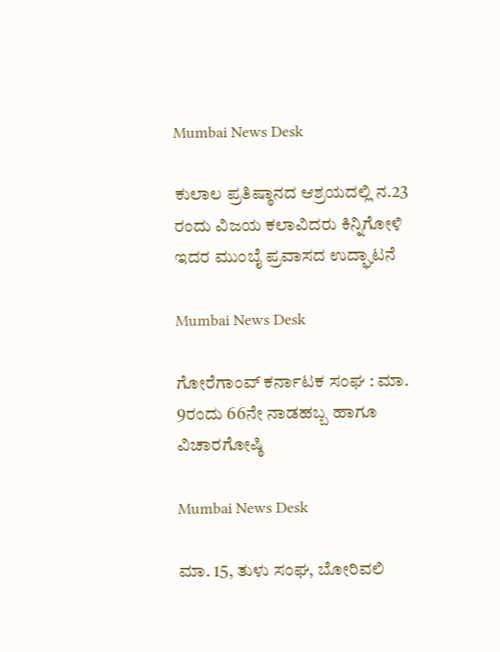Mumbai News Desk

ಕುಲಾಲ ಪ್ರತಿಷ್ಠಾನದ ಆಶ್ರಯದಲ್ಲಿ ನ.23 ರಂದು ವಿಜಯ ಕಲಾವಿದರು ಕಿನ್ನಿಗೋಳಿ ಇದರ ಮುಂಬೈ ಪ್ರವಾಸದ ಉದ್ಘಾಟನೆ

Mumbai News Desk

ಗೋರೆಗಾಂವ್ ಕರ್ನಾಟಕ ಸಂಘ : ಮಾ. 9ರಂದು 66ನೇ ನಾಡಹಬ್ಬ ಹಾಗೂ ವಿಚಾರಗೋಷ್ಠಿ

Mumbai News Desk

ಮಾ. 15, ತುಳು ಸಂಘ, ಬೋರಿವಲಿ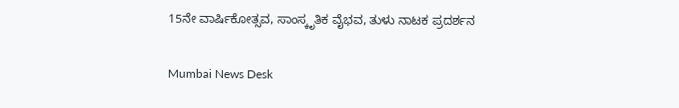15ನೇ ವಾರ್ಷಿಕೋತ್ಸವ, ಸಾಂಸ್ಕೃತಿಕ ವೈಭವ, ತುಳು ನಾಟಕ ಪ್ರದರ್ಶನ

Mumbai News Desk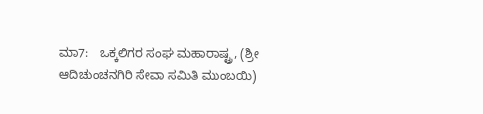ಮಾ7:   ಒಕ್ಕಲಿಗರ ಸಂಘ ಮಹಾರಾಷ್ಟ್ರ, (ಶ್ರೀ ಆದಿಚುಂಚನಗಿರಿ ಸೇವಾ ಸಮಿತಿ ಮುಂಬಯಿ)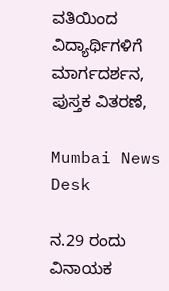ವತಿಯಿಂದ  ವಿದ್ಯಾರ್ಥಿಗಳಿಗೆ ಮಾರ್ಗದರ್ಶನ, ಪುಸ್ತಕ ವಿತರಣೆ,

Mumbai News Desk

ನ.29 ರಂದು ವಿನಾಯಕ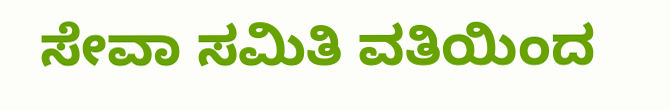ಸೇವಾ ಸಮಿತಿ ವತಿಯಿಂದ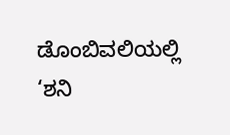ಡೊಂಬಿವಲಿಯಲ್ಲಿ ‘ಶನಿ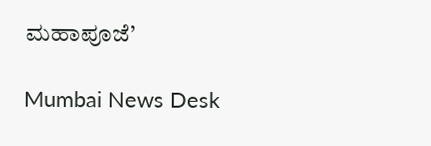ಮಹಾಪೂಜೆ’

Mumbai News Desk